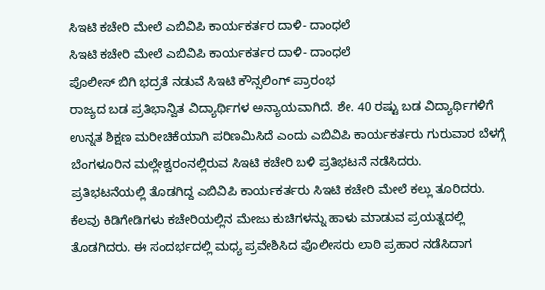ಸಿಇಟಿ ಕಚೇರಿ ಮೇಲೆ ಎಬಿವಿಪಿ ಕಾರ್ಯಕರ್ತರ ದಾಳಿ- ದಾಂಧಲೆ
ಸಿಇಟಿ ಕಚೇರಿ ಮೇಲೆ ಎಬಿವಿಪಿ ಕಾರ್ಯಕರ್ತರ ದಾಳಿ- ದಾಂಧಲೆ
ಪೊಲೀಸ್ ಬಿಗಿ ಭದ್ರತೆ ನಡುವೆ ಸಿಇಟಿ ಕೌನ್ಸಲಿಂಗ್ ಪ್ರಾರಂಭ
ರಾಜ್ಯದ ಬಡ ಪ್ರತಿಭಾನ್ವಿತ ವಿದ್ಯಾರ್ಥಿಗಳ ಅನ್ಯಾಯವಾಗಿದೆ. ಶೇ. 40 ರಷ್ಟು ಬಡ ವಿದ್ಯಾರ್ಥಿಗಳಿಗೆ ಉನ್ನತ ಶಿಕ್ಷಣ ಮರೀಚಿಕೆಯಾಗಿ ಪರಿಣಮಿಸಿದೆ ಎಂದು ಎಬಿವಿಪಿ ಕಾರ್ಯಕರ್ತರು ಗುರುವಾರ ಬೆಳಗ್ಗೆ ಬೆಂಗಳೂರಿನ ಮಲ್ಲೇಶ್ವರಂನಲ್ಲಿರುವ ಸಿಇಟಿ ಕಚೇರಿ ಬಳಿ ಪ್ರತಿಭಟನೆ ನಡೆಸಿದರು.
ಪ್ರತಿಭಟನೆಯಲ್ಲಿ ತೊಡಗಿದ್ದ ಎಬಿವಿಪಿ ಕಾರ್ಯಕರ್ತರು ಸಿಇಟಿ ಕಚೇರಿ ಮೇಲೆ ಕಲ್ಲು ತೂರಿದರು. ಕೆಲವು ಕಿಡಿಗೇಡಿಗಳು ಕಚೇರಿಯಲ್ಲಿನ ಮೇಜು ಕುಚಿಗಳನ್ನು ಹಾಳು ಮಾಡುವ ಪ್ರಯತ್ನದಲ್ಲಿ ತೊಡಗಿದರು. ಈ ಸಂದರ್ಭದಲ್ಲಿ ಮಧ್ಯ ಪ್ರವೇಶಿಸಿದ ಪೊಲೀಸರು ಲಾಠಿ ಪ್ರಹಾರ ನಡೆಸಿದಾಗ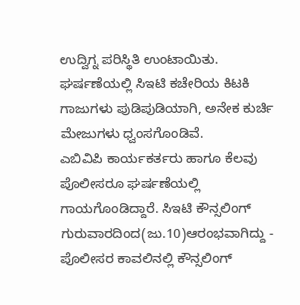ಉದ್ವಿಗ್ನ ಪರಿಸ್ಥಿತಿ ಉಂಟಾಯಿತು. ಘರ್ಷಣೆಯಲ್ಲಿ ಸಿಇಟಿ ಕಚೇರಿಯ ಕಿಟಕಿ ಗಾಜುಗಳು ಪುಡಿಪುಡಿಯಾಗಿ, ಅನೇಕ ಕುರ್ಚಿ ಮೇಜುಗಳು ಧ್ವಂಸಗೊಂಡಿವೆ.
ಎಬಿವಿಪಿ ಕಾರ್ಯಕರ್ತರು ಹಾಗೂ ಕೆಲವು ಪೊಲೀಸರೂ ಘರ್ಷಣೆಯಲ್ಲಿ ಗಾಯಗೊಂಡಿದ್ದಾರೆ. ಸಿಇಟಿ ಕೌನ್ಸಲಿಂಗ್ ಗುರುವಾರದಿಂದ(ಜು.10)ಆರಂಭವಾಗಿದ್ದು - ಪೊಲೀಸರ ಕಾವಲಿನಲ್ಲಿ ಕೌನ್ಸಲಿಂಗ್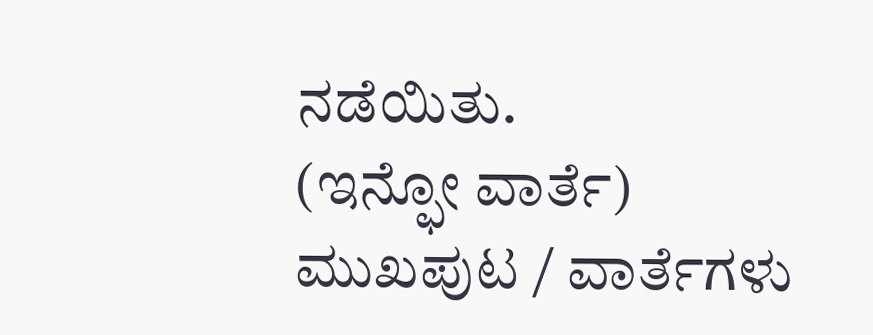ನಡೆಯಿತು.
(ಇನ್ಫೋ ವಾರ್ತೆ)
ಮುಖಪುಟ / ವಾರ್ತೆಗಳು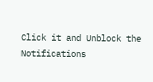Click it and Unblock the Notifications